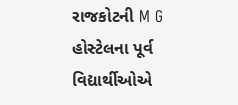રાજકોટની M G હોસ્ટેલના પૂર્વ વિદ્યાર્થીઓએ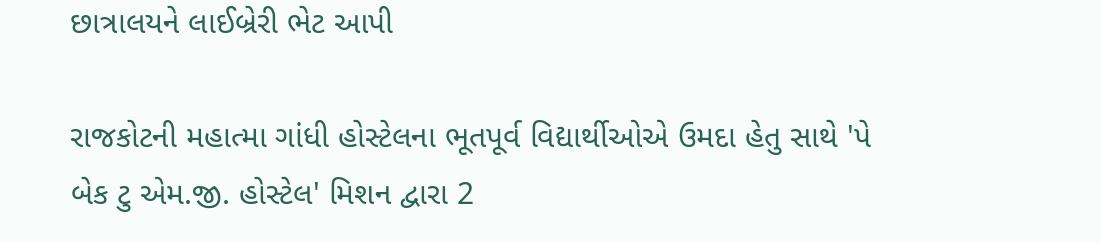છાત્રાલયને લાઈબ્રેરી ભેટ આપી

રાજકોટની મહાત્મા ગાંધી હોસ્ટેલના ભૂતપૂર્વ વિદ્યાર્થીઓએ ઉમદા હેતુ સાથે 'પે બેક ટુ એમ.જી. હોસ્ટેલ' મિશન દ્વારા 2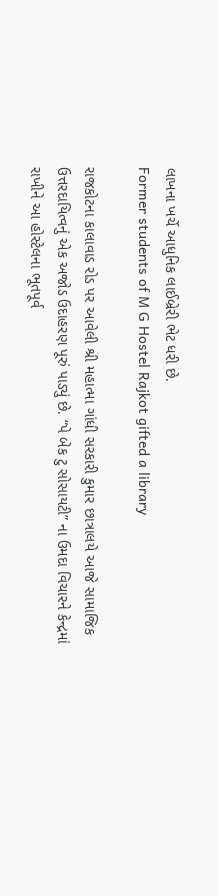લાખના ખર્ચે આધુનિક લાઈબ્રેરી ભેટ ધરી છે.
Former students of M G Hostel Rajkot gifted a library

રાજકોટના કાલાવાડ રોડ પર આવેલી શ્રી મહાત્મા ગાંધી સરકારી કુમાર છાત્રાલયે આજે સામાજિક ઉત્તરદાયિત્વનું એક અજોડ ઉદાહરણ પૂરું પાડ્યું છે. “પે બેક ટુ સોસાયટી” ના ઉમદા વિચારને કેન્દ્રમાં રાખીને આ હોસ્ટેલના ભૂતપૂર્વ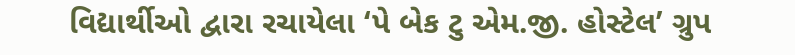વિદ્યાર્થીઓ દ્વારા રચાયેલા ‘પે બેક ટુ એમ.જી. હોસ્ટેલ’ ગ્રુપ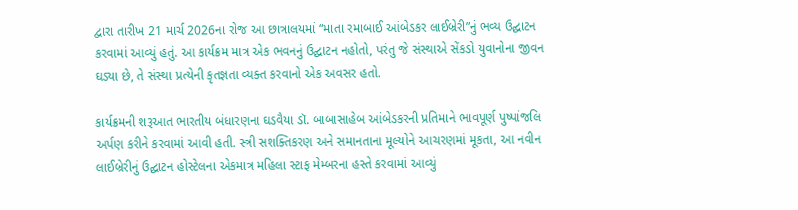દ્વારા તારીખ 21 માર્ચ 2026ના રોજ આ છાત્રાલયમાં “માતા રમાબાઈ આંબેડકર લાઈબ્રેરી”નું ભવ્ય ઉદ્ઘાટન કરવામાં આવ્યું હતું. આ કાર્યક્રમ માત્ર એક ભવનનું ઉદ્ઘાટન નહોતો, પરંતુ જે સંસ્થાએ સેંકડો યુવાનોના જીવન ઘડ્યા છે, તે સંસ્થા પ્રત્યેની કૃતજ્ઞતા વ્યક્ત કરવાનો એક અવસર હતો.

કાર્યક્રમની શરૂઆત ભારતીય બંધારણના ઘડવૈયા ડૉ. બાબાસાહેબ આંબેડકરની પ્રતિમાને ભાવપૂર્ણ પુષ્પાંજલિ અર્પણ કરીને કરવામાં આવી હતી. સ્ત્રી સશક્તિકરણ અને સમાનતાના મૂલ્યોને આચરણમાં મૂકતા, આ નવીન લાઈબ્રેરીનું ઉદ્ઘાટન હોસ્ટેલના એકમાત્ર મહિલા સ્ટાફ મેમ્બરના હસ્તે કરવામાં આવ્યું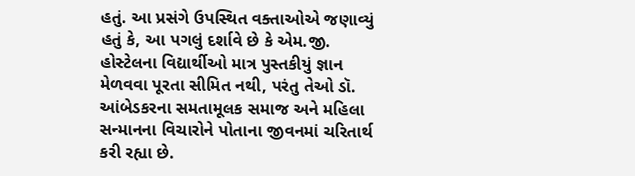હતું. આ પ્રસંગે ઉપસ્થિત વક્તાઓએ જણાવ્યું હતું કે, આ પગલું દર્શાવે છે કે એમ.જી. હોસ્ટેલના વિદ્યાર્થીઓ માત્ર પુસ્તકીયું જ્ઞાન મેળવવા પૂરતા સીમિત નથી, પરંતુ તેઓ ડૉ. આંબેડકરના સમતામૂલક સમાજ અને મહિલા સન્માનના વિચારોને પોતાના જીવનમાં ચરિતાર્થ કરી રહ્યા છે.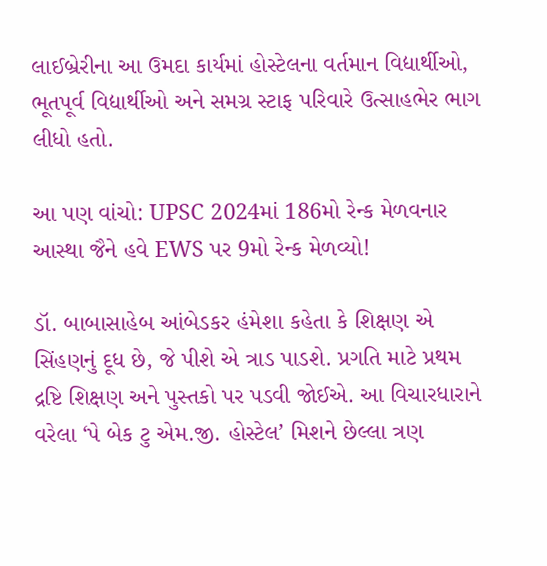લાઈબ્રેરીના આ ઉમદા કાર્યમાં હોસ્ટેલના વર્તમાન વિદ્યાર્થીઓ, ભૂતપૂર્વ વિદ્યાર્થીઓ અને સમગ્ર સ્ટાફ પરિવારે ઉત્સાહભેર ભાગ લીધો હતો.

આ પણ વાંચો: UPSC 2024માં 186મો રેન્ક મેળવનાર આસ્થા જૈને હવે EWS પર 9મો રેન્ક મેળવ્યો!

ડૉ. બાબાસાહેબ આંબેડકર હંમેશા કહેતા કે શિક્ષણ એ સિંહણનું દૂધ છે, જે પીશે એ ત્રાડ પાડશે. પ્રગતિ માટે પ્રથમ દ્રષ્ટિ શિક્ષણ અને પુસ્તકો પર પડવી જોઈએ. આ વિચારધારાને વરેલા ‘પે બેક ટુ એમ.જી. હોસ્ટેલ’ મિશને છેલ્લા ત્રણ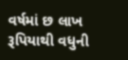વર્ષમાં છ લાખ રૂપિયાથી વધુની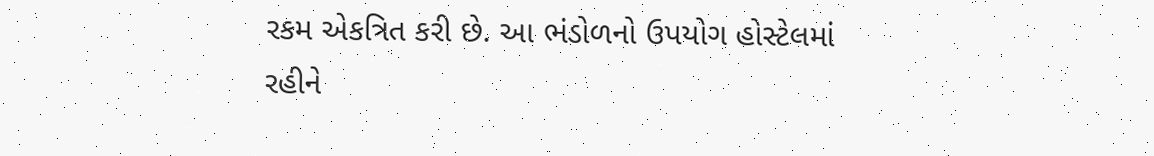રકમ એકત્રિત કરી છે. આ ભંડોળનો ઉપયોગ હોસ્ટેલમાં રહીને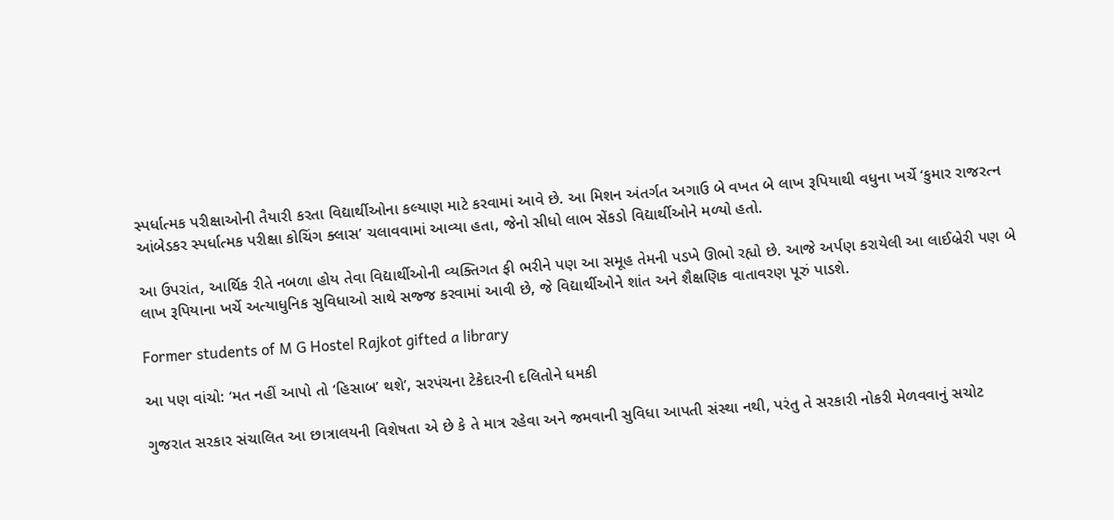સ્પર્ધાત્મક પરીક્ષાઓની તૈયારી કરતા વિદ્યાર્થીઓના કલ્યાણ માટે કરવામાં આવે છે. આ મિશન અંતર્ગત અગાઉ બે વખત બે લાખ રૂપિયાથી વધુના ખર્ચે ‘કુમાર રાજરત્ન આંબેડકર સ્પર્ધાત્મક પરીક્ષા કોચિંગ ક્લાસ’ ચલાવવામાં આવ્યા હતા, જેનો સીધો લાભ સેંકડો વિદ્યાર્થીઓને મળ્યો હતો.

આ ઉપરાંત, આર્થિક રીતે નબળા હોય તેવા વિદ્યાર્થીઓની વ્યક્તિગત ફી ભરીને પણ આ સમૂહ તેમની પડખે ઊભો રહ્યો છે. આજે અર્પણ કરાયેલી આ લાઈબ્રેરી પણ બે લાખ રૂપિયાના ખર્ચે અત્યાધુનિક સુવિધાઓ સાથે સજ્જ કરવામાં આવી છે, જે વિદ્યાર્થીઓને શાંત અને શૈક્ષણિક વાતાવરણ પૂરું પાડશે.

Former students of M G Hostel Rajkot gifted a library

આ પણ વાંચો: ‘મત નહીં આપો તો ‘હિસાબ’ થશે’, સરપંચના ટેકેદારની દલિતોને ધમકી

ગુજરાત સરકાર સંચાલિત આ છાત્રાલયની વિશેષતા એ છે કે તે માત્ર રહેવા અને જમવાની સુવિધા આપતી સંસ્થા નથી, પરંતુ તે સરકારી નોકરી મેળવવાનું સચોટ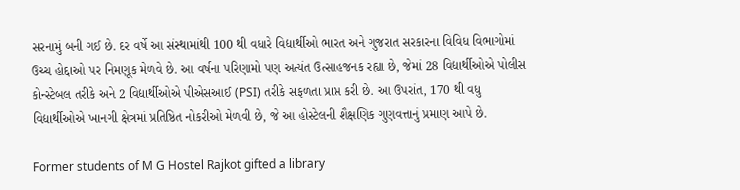સરનામું બની ગઈ છે. દર વર્ષે આ સંસ્થામાંથી 100 થી વધારે વિદ્યાર્થીઓ ભારત અને ગુજરાત સરકારના વિવિધ વિભાગોમાં ઉચ્ચ હોદ્દાઓ પર નિમણૂક મેળવે છે. આ વર્ષના પરિણામો પણ અત્યંત ઉત્સાહજનક રહ્યા છે, જેમાં 28 વિદ્યાર્થીઓએ પોલીસ કોન્સ્ટેબલ તરીકે અને 2 વિદ્યાર્થીઓએ પીએસઆઈ (PSI) તરીકે સફળતા પ્રાપ્ત કરી છે. આ ઉપરાંત, 170 થી વધુ વિદ્યાર્થીઓએ ખાનગી ક્ષેત્રમાં પ્રતિષ્ઠિત નોકરીઓ મેળવી છે, જે આ હોસ્ટેલની શૈક્ષણિક ગુણવત્તાનું પ્રમાણ આપે છે.

Former students of M G Hostel Rajkot gifted a library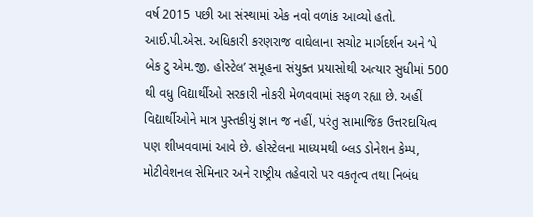વર્ષ 2015 પછી આ સંસ્થામાં એક નવો વળાંક આવ્યો હતો. આઈ.પી.એસ. અધિકારી કરણરાજ વાઘેલાના સચોટ માર્ગદર્શન અને ‘પે બેક ટુ એમ.જી. હોસ્ટેલ’ સમૂહના સંયુક્ત પ્રયાસોથી અત્યાર સુધીમાં 500 થી વધુ વિદ્યાર્થીઓ સરકારી નોકરી મેળવવામાં સફળ રહ્યા છે. અહીં વિદ્યાર્થીઓને માત્ર પુસ્તકીયું જ્ઞાન જ નહીં, પરંતુ સામાજિક ઉત્તરદાયિત્વ પણ શીખવવામાં આવે છે. હોસ્ટેલના માધ્યમથી બ્લડ ડોનેશન કેમ્પ, મોટીવેશનલ સેમિનાર અને રાષ્ટ્રીય તહેવારો પર વકતૃત્વ તથા નિબંધ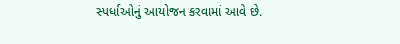સ્પર્ધાઓનું આયોજન કરવામાં આવે છે.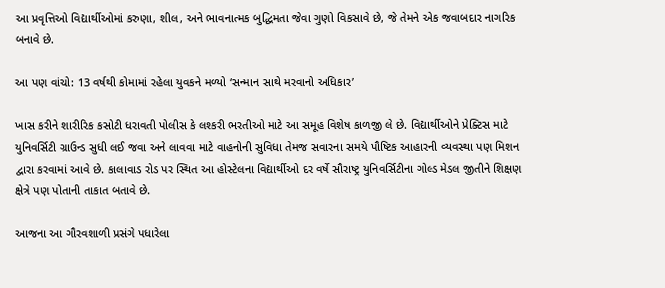આ પ્રવૃત્તિઓ વિદ્યાર્થીઓમાં કરુણા, શીલ, અને ભાવનાત્મક બુદ્ધિમતા જેવા ગુણો વિકસાવે છે, જે તેમને એક જવાબદાર નાગરિક બનાવે છે.

આ પણ વાંચો: 13 વર્ષથી કોમામાં રહેલા યુવકને મળ્યો ‘સન્માન સાથે મરવાનો અધિકાર’

ખાસ કરીને શારીરિક કસોટી ધરાવતી પોલીસ કે લશ્કરી ભરતીઓ માટે આ સમૂહ વિશેષ કાળજી લે છે. વિદ્યાર્થીઓને પ્રેક્ટિસ માટે યુનિવર્સિટી ગ્રાઉન્ડ સુધી લઈ જવા અને લાવવા માટે વાહનોની સુવિધા તેમજ સવારના સમયે પૌષ્ટિક આહારની વ્યવસ્થા પણ મિશન દ્વારા કરવામાં આવે છે. કાલાવાડ રોડ પર સ્થિત આ હોસ્ટેલના વિદ્યાર્થીઓ દર વર્ષે સૌરાષ્ટ્ર યુનિવર્સિટીના ગોલ્ડ મેડલ જીતીને શિક્ષણ ક્ષેત્રે પણ પોતાની તાકાત બતાવે છે.

આજના આ ગૌરવશાળી પ્રસંગે પધારેલા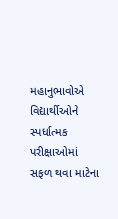મહાનુભાવોએ વિદ્યાર્થીઓને સ્પર્ધાત્મક પરીક્ષાઓમાં સફળ થવા માટેના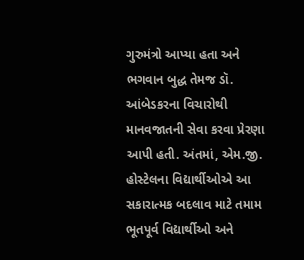ગુરુમંત્રો આપ્યા હતા અને ભગવાન બુદ્ધ તેમજ ડૉ. આંબેડકરના વિચારોથી માનવજાતની સેવા કરવા પ્રેરણા આપી હતી. અંતમાં, એમ.જી. હોસ્ટેલના વિદ્યાર્થીઓએ આ સકારાત્મક બદલાવ માટે તમામ ભૂતપૂર્વ વિદ્યાર્થીઓ અને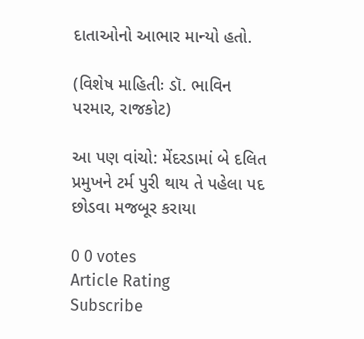દાતાઓનો આભાર માન્યો હતો.

(વિશેષ માહિતીઃ ડૉ. ભાવિન પરમાર, રાજકોટ)

આ પણ વાંચો: મેંદરડામાં બે દલિત પ્રમુખને ટર્મ પુરી થાય તે પહેલા પદ છોડવા મજબૂર કરાયા

0 0 votes
Article Rating
Subscribe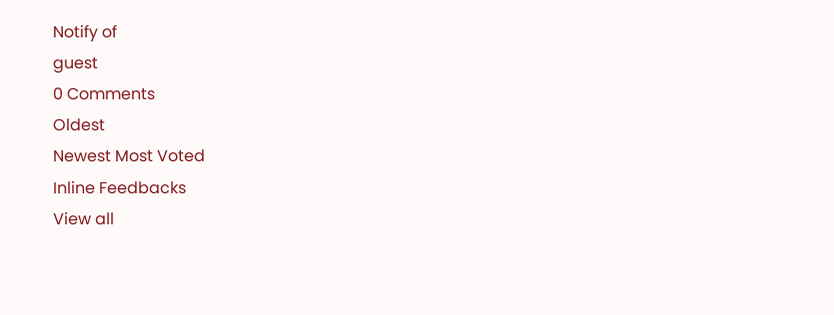Notify of
guest
0 Comments
Oldest
Newest Most Voted
Inline Feedbacks
View all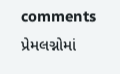comments
પ્રેમલગ્નોમાં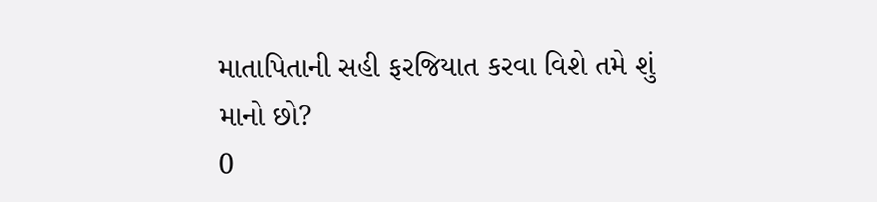માતાપિતાની સહી ફરજિયાત કરવા વિશે તમે શું માનો છો?
0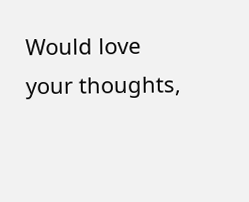Would love your thoughts,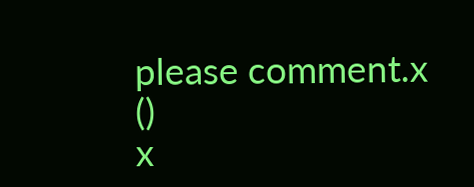please comment.x
()
x